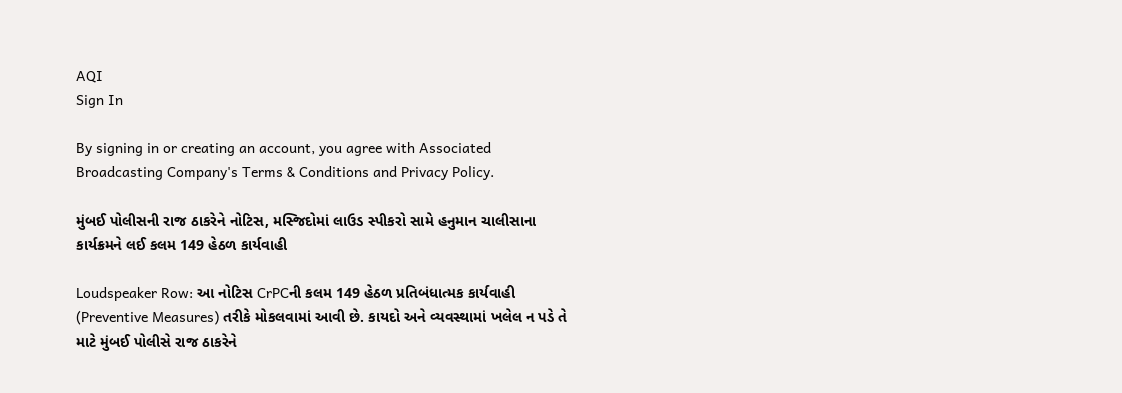AQI
Sign In

By signing in or creating an account, you agree with Associated Broadcasting Company's Terms & Conditions and Privacy Policy.

મુંબઈ પોલીસની રાજ ઠાકરેને નોટિસ, મસ્જિદોમાં લાઉડ સ્પીકરો સામે હનુમાન ચાલીસાના કાર્યક્રમને લઈ કલમ 149 હેઠળ કાર્યવાહી

Loudspeaker Row: આ નોટિસ CrPCની કલમ 149 હેઠળ પ્રતિબંધાત્મક કાર્યવાહી (Preventive Measures) તરીકે મોકલવામાં આવી છે. કાયદો અને વ્યવસ્થામાં ખલેલ ન પડે તે માટે મુંબઈ પોલીસે રાજ ઠાકરેને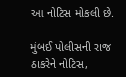આ નોટિસ મોકલી છે.

મુંબઈ પોલીસની રાજ ઠાકરેને નોટિસ,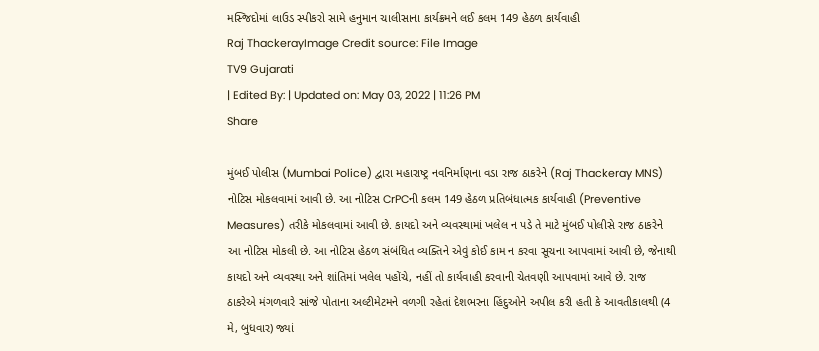મસ્જિદોમાં લાઉડ સ્પીકરો સામે હનુમાન ચાલીસાના કાર્યક્રમને લઈ કલમ 149 હેઠળ કાર્યવાહી
Raj ThackerayImage Credit source: File Image
TV9 Gujarati
| Edited By: | Updated on: May 03, 2022 | 11:26 PM
Share

મુંબઈ પોલીસ (Mumbai Police) દ્વારા મહારાષ્ટ્ર નવનિર્માણના વડા રાજ ઠાકરેને (Raj Thackeray MNS) નોટિસ મોકલવામાં આવી છે. આ નોટિસ CrPCની કલમ 149 હેઠળ પ્રતિબંધાત્મક કાર્યવાહી (Preventive Measures) તરીકે મોકલવામાં આવી છે. કાયદો અને વ્યવસ્થામાં ખલેલ ન પડે તે માટે મુંબઈ પોલીસે રાજ ઠાકરેને આ નોટિસ મોકલી છે. આ નોટિસ હેઠળ સંબંધિત વ્યક્તિને એવું કોઈ કામ ન કરવા સૂચના આપવામાં આવી છે, જેનાથી કાયદો અને વ્યવસ્થા અને શાંતિમાં ખલેલ પહોંચે, નહીં તો કાર્યવાહી કરવાની ચેતવણી આપવામાં આવે છે. રાજ ઠાકરેએ મંગળવારે સાંજે પોતાના અલ્ટીમેટમને વળગી રહેતાં દેશભરના હિંદુઓને અપીલ કરી હતી કે આવતીકાલથી (4 મે, બુધવાર) જ્યાં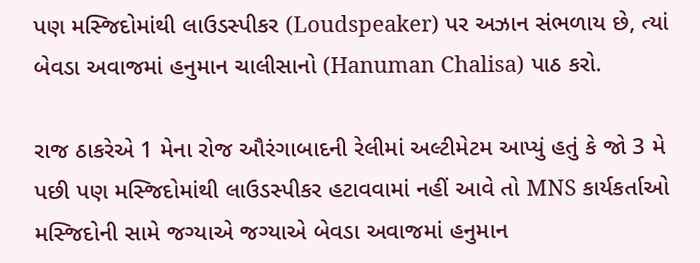પણ મસ્જિદોમાંથી લાઉડસ્પીકર (Loudspeaker) પર અઝાન સંભળાય છે, ત્યાં બેવડા અવાજમાં હનુમાન ચાલીસાનો (Hanuman Chalisa) પાઠ કરો.

રાજ ઠાકરેએ 1 મેના રોજ ઔરંગાબાદની રેલીમાં અલ્ટીમેટમ આપ્યું હતું કે જો 3 મે પછી પણ મસ્જિદોમાંથી લાઉડસ્પીકર હટાવવામાં નહીં આવે તો MNS કાર્યકર્તાઓ મસ્જિદોની સામે જગ્યાએ જગ્યાએ બેવડા અવાજમાં હનુમાન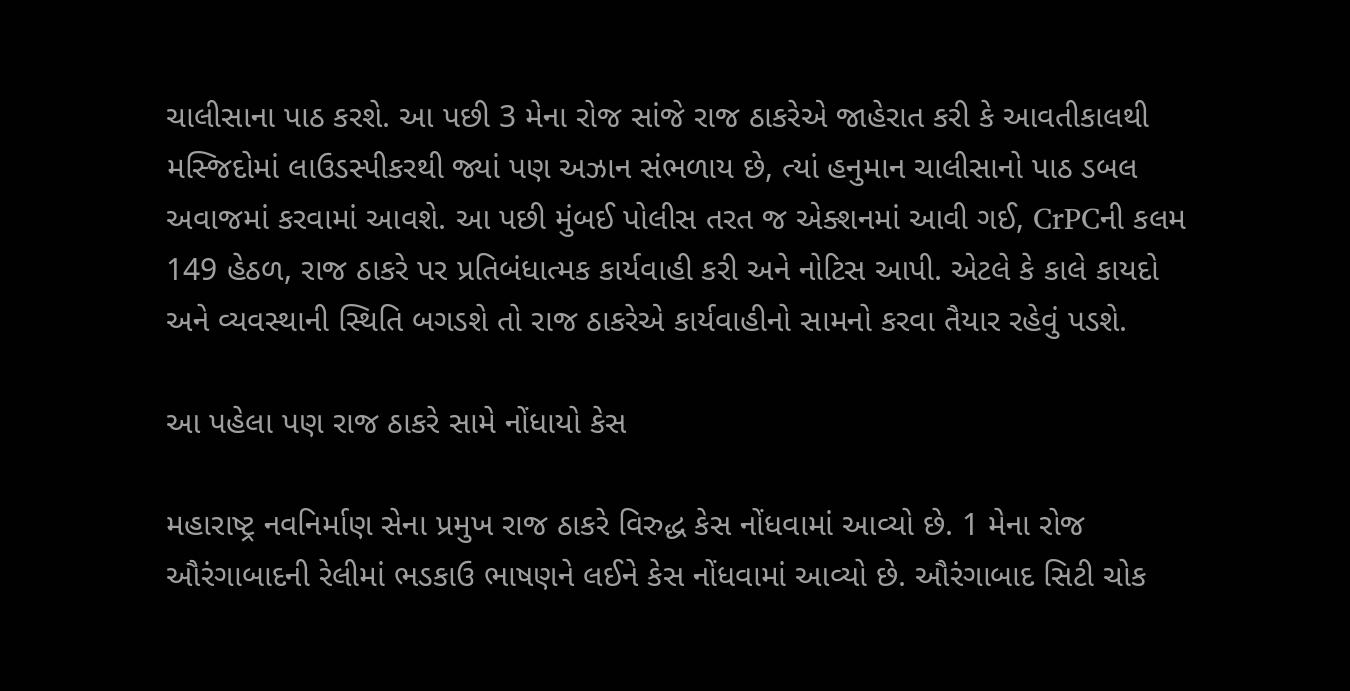ચાલીસાના પાઠ કરશે. આ પછી 3 મેના રોજ સાંજે રાજ ઠાકરેએ જાહેરાત કરી કે આવતીકાલથી મસ્જિદોમાં લાઉડસ્પીકરથી જ્યાં પણ અઝાન સંભળાય છે, ત્યાં હનુમાન ચાલીસાનો પાઠ ડબલ અવાજમાં કરવામાં આવશે. આ પછી મુંબઈ પોલીસ તરત જ એક્શનમાં આવી ગઈ, CrPCની કલમ 149 હેઠળ, રાજ ઠાકરે પર પ્રતિબંધાત્મક કાર્યવાહી કરી અને નોટિસ આપી. એટલે કે કાલે કાયદો અને વ્યવસ્થાની સ્થિતિ બગડશે તો રાજ ઠાકરેએ કાર્યવાહીનો સામનો કરવા તૈયાર રહેવું પડશે.

આ પહેલા પણ રાજ ઠાકરે સામે નોંધાયો કેસ

મહારાષ્ટ્ર નવનિર્માણ સેના પ્રમુખ રાજ ઠાકરે વિરુદ્ધ કેસ નોંધવામાં આવ્યો છે. 1 મેના રોજ ઔરંગાબાદની રેલીમાં ભડકાઉ ભાષણને લઈને કેસ નોંધવામાં આવ્યો છે. ઔરંગાબાદ સિટી ચોક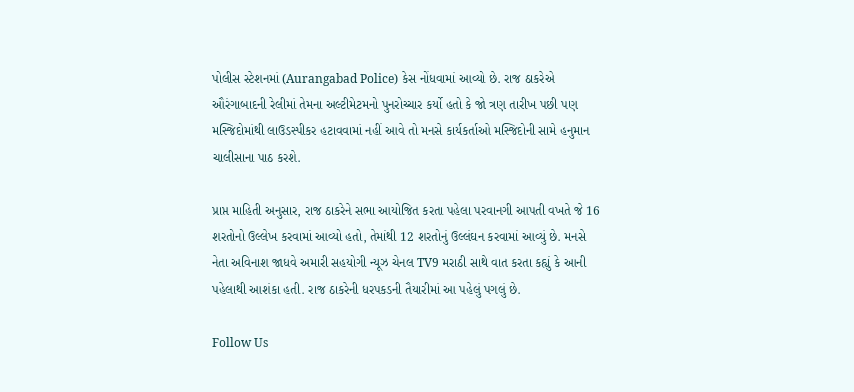પોલીસ સ્ટેશનમાં (Aurangabad Police) કેસ નોંધવામાં આવ્યો છે. રાજ ઠાકરેએ ઔરંગાબાદની રેલીમાં તેમના અલ્ટીમેટમનો પુનરોચ્ચાર કર્યો હતો કે જો ત્રણ તારીખ પછી પણ મસ્જિદોમાંથી લાઉડસ્પીકર હટાવવામાં નહીં આવે તો મનસે કાર્યકર્તાઓ મસ્જિદોની સામે હનુમાન ચાલીસાના પાઠ કરશે.

પ્રાપ્ત માહિતી અનુસાર, રાજ ઠાકરેને સભા આયોજિત કરતા પહેલા પરવાનગી આપતી વખતે જે 16 શરતોનો ઉલ્લેખ કરવામાં આવ્યો હતો, તેમાંથી 12 શરતોનું ઉલ્લંઘન કરવામાં આવ્યું છે. મનસે નેતા અવિનાશ જાધવે અમારી સહયોગી ન્યૂઝ ચેનલ TV9 મરાઠી સાથે વાત કરતા કહ્યું કે આની પહેલાથી આશંકા હતી. રાજ ઠાકરેની ધરપકડની તૈયારીમાં આ પહેલું પગલું છે.

Follow Us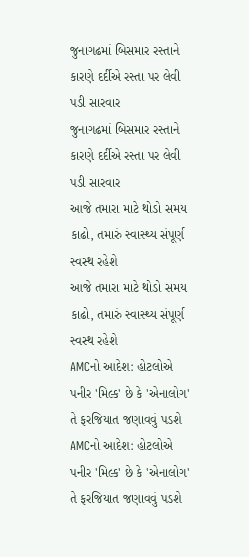જુનાગઢમાં બિસમાર રસ્તાને કારણે દર્દીએ રસ્તા પર લેવી પડી સારવાર
જુનાગઢમાં બિસમાર રસ્તાને કારણે દર્દીએ રસ્તા પર લેવી પડી સારવાર
આજે તમારા માટે થોડો સમય કાઢો, તમારું સ્વાસ્થ્ય સંપૂર્ણ સ્વસ્થ રહેશે
આજે તમારા માટે થોડો સમય કાઢો, તમારું સ્વાસ્થ્ય સંપૂર્ણ સ્વસ્થ રહેશે
AMCનો આદેશ: હોટલોએ પનીર 'મિલ્ક' છે કે 'એનાલોગ' તે ફરજિયાત જણાવવું પડશે
AMCનો આદેશ: હોટલોએ પનીર 'મિલ્ક' છે કે 'એનાલોગ' તે ફરજિયાત જણાવવું પડશે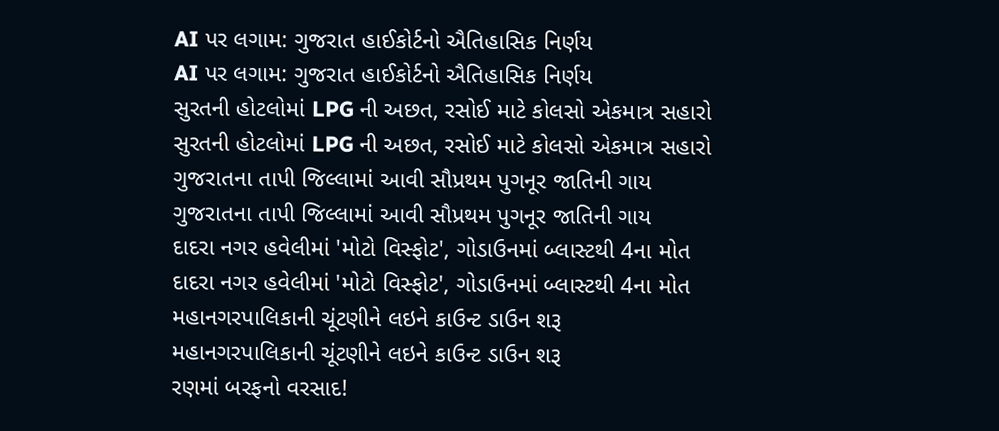AI પર લગામ: ગુજરાત હાઈકોર્ટનો ઐતિહાસિક નિર્ણય
AI પર લગામ: ગુજરાત હાઈકોર્ટનો ઐતિહાસિક નિર્ણય
સુરતની હોટલોમાં LPG ની અછત, રસોઈ માટે કોલસો એકમાત્ર સહારો
સુરતની હોટલોમાં LPG ની અછત, રસોઈ માટે કોલસો એકમાત્ર સહારો
ગુજરાતના તાપી જિલ્લામાં આવી સૌપ્રથમ પુગનૂર જાતિની ગાય
ગુજરાતના તાપી જિલ્લામાં આવી સૌપ્રથમ પુગનૂર જાતિની ગાય
દાદરા નગર હવેલીમાં 'મોટો વિસ્ફોટ', ગોડાઉનમાં બ્લાસ્ટથી 4ના મોત
દાદરા નગર હવેલીમાં 'મોટો વિસ્ફોટ', ગોડાઉનમાં બ્લાસ્ટથી 4ના મોત
મહાનગરપાલિકાની ચૂંટણીને લઇને કાઉન્ટ ડાઉન શરૂ
મહાનગરપાલિકાની ચૂંટણીને લઇને કાઉન્ટ ડાઉન શરૂ
રણમાં બરફનો વરસાદ!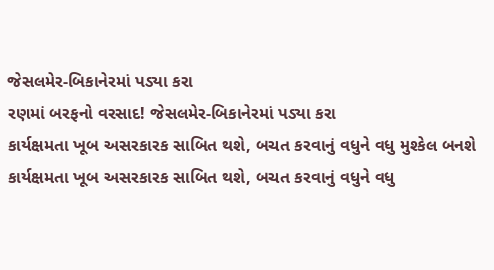જેસલમેર-બિકાનેરમાં પડ્યા કરા
રણમાં બરફનો વરસાદ! જેસલમેર-બિકાનેરમાં પડ્યા કરા
કાર્યક્ષમતા ખૂબ અસરકારક સાબિત થશે, બચત કરવાનું વધુને વધુ મુશ્કેલ બનશે
કાર્યક્ષમતા ખૂબ અસરકારક સાબિત થશે, બચત કરવાનું વધુને વધુ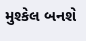મુશ્કેલ બનશે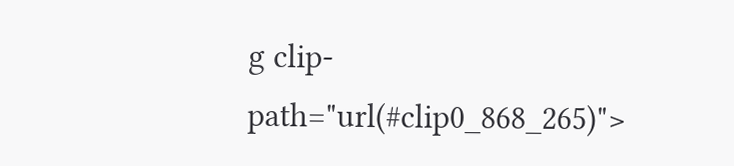g clip-path="url(#clip0_868_265)">